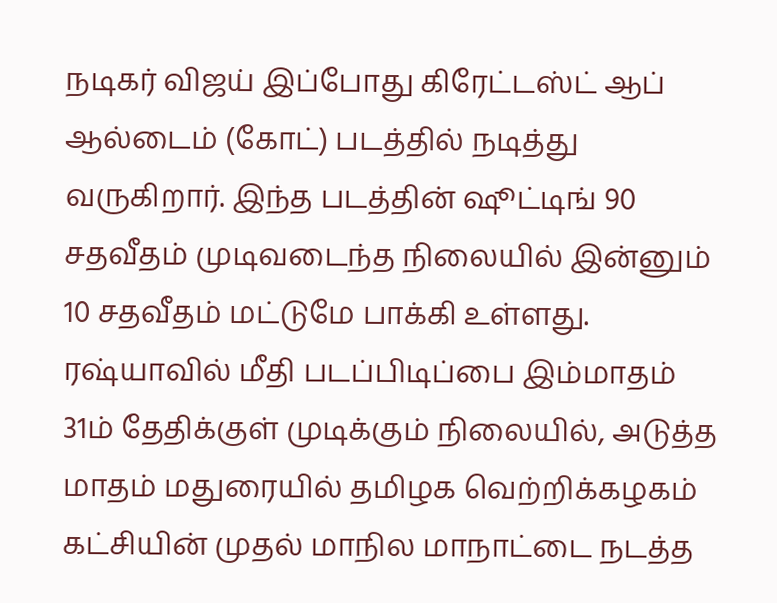நடிகர் விஜய் இப்போது கிரேட்டஸ்ட் ஆப் ஆல்டைம் (கோட்) படத்தில் நடித்து வருகிறார். இந்த படத்தின் ஷூட்டிங் 90 சதவீதம் முடிவடைந்த நிலையில் இன்னும் 10 சதவீதம் மட்டுமே பாக்கி உள்ளது. ரஷ்யாவில் மீதி படப்பிடிப்பை இம்மாதம் 31ம் தேதிக்குள் முடிக்கும் நிலையில், அடுத்த மாதம் மதுரையில் தமிழக வெற்றிக்கழகம் கட்சியின் முதல் மாநில மாநாட்டை நடத்த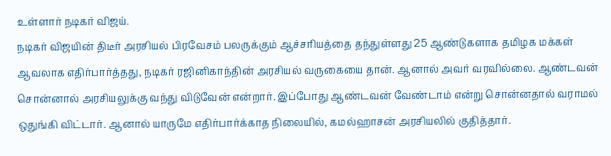உள்ளார் நடிகர் விஜய்.
நடிகர் விஜயின் திடீர் அரசியல் பிரவேசம் பலருக்கும் ஆச்சரியத்தை தந்துள்ளது 25 ஆண்டுகளாக தமிழக மக்கள் ஆவலாக எதிர்பார்த்தது, நடிகர் ரஜினிகாந்தின் அரசியல் வருகையை தான். ஆனால் அவர் வரவில்லை. ஆண்டவன் சொன்னால் அரசியலுக்கு வந்து விடுவேன் என்றார். இப்போது ஆண்டவன் வேண்டாம் என்று சொன்னதால் வராமல் ஒதுங்கி விட்டார். ஆனால் யாருமே எதிர்பார்க்காத நிலையில், கமல்ஹாசன் அரசியலில் குதித்தார்.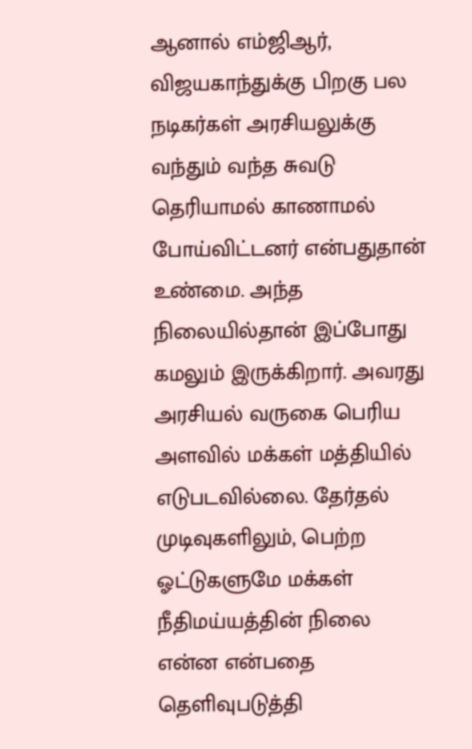ஆனால் எம்ஜிஆர், விஜயகாந்துக்கு பிறகு பல நடிகர்கள் அரசியலுக்கு வந்தும் வந்த சுவடு தெரியாமல் காணாமல் போய்விட்டனர் என்பதுதான் உண்மை. அந்த நிலையில்தான் இப்போது கமலும் இருக்கிறார். அவரது அரசியல் வருகை பெரிய அளவில் மக்கள் மத்தியில் எடுபடவில்லை. தேர்தல் முடிவுகளிலும், பெற்ற ஓட்டுகளுமே மக்கள் நீதிமய்யத்தின் நிலை என்ன என்பதை தெளிவுபடுத்தி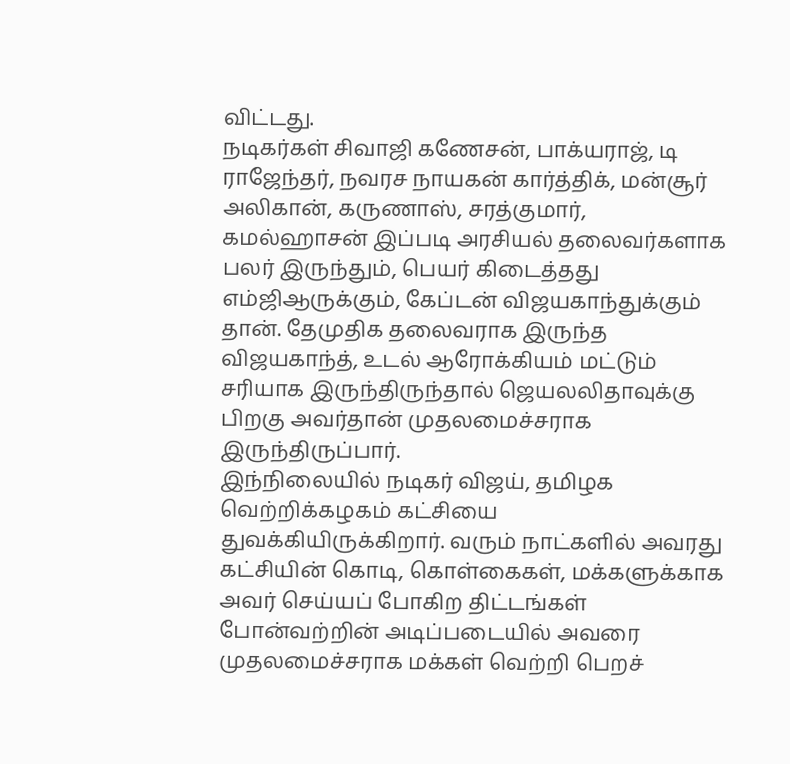விட்டது.
நடிகர்கள் சிவாஜி கணேசன், பாக்யராஜ், டி ராஜேந்தர், நவரச நாயகன் கார்த்திக், மன்சூர் அலிகான், கருணாஸ், சரத்குமார், கமல்ஹாசன் இப்படி அரசியல் தலைவர்களாக பலர் இருந்தும், பெயர் கிடைத்தது எம்ஜிஆருக்கும், கேப்டன் விஜயகாந்துக்கும் தான். தேமுதிக தலைவராக இருந்த விஜயகாந்த், உடல் ஆரோக்கியம் மட்டும் சரியாக இருந்திருந்தால் ஜெயலலிதாவுக்கு பிறகு அவர்தான் முதலமைச்சராக இருந்திருப்பார்.
இந்நிலையில் நடிகர் விஜய், தமிழக வெற்றிக்கழகம் கட்சியை துவக்கியிருக்கிறார். வரும் நாட்களில் அவரது கட்சியின் கொடி, கொள்கைகள், மக்களுக்காக அவர் செய்யப் போகிற திட்டங்கள் போன்வற்றின் அடிப்படையில் அவரை முதலமைச்சராக மக்கள் வெற்றி பெறச்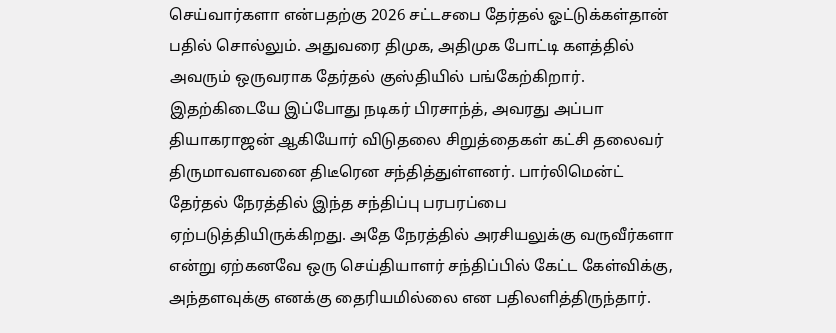செய்வார்களா என்பதற்கு 2026 சட்டசபை தேர்தல் ஓட்டுக்கள்தான் பதில் சொல்லும். அதுவரை திமுக, அதிமுக போட்டி களத்தில் அவரும் ஒருவராக தேர்தல் குஸ்தியில் பங்கேற்கிறார்.
இதற்கிடையே இப்போது நடிகர் பிரசாந்த், அவரது அப்பா தியாகராஜன் ஆகியோர் விடுதலை சிறுத்தைகள் கட்சி தலைவர் திருமாவளவனை திடீரென சந்தித்துள்ளனர். பார்லிமென்ட் தேர்தல் நேரத்தில் இந்த சந்திப்பு பரபரப்பை ஏற்படுத்தியிருக்கிறது. அதே நேரத்தில் அரசியலுக்கு வருவீர்களா என்று ஏற்கனவே ஒரு செய்தியாளர் சந்திப்பில் கேட்ட கேள்விக்கு, அந்தளவுக்கு எனக்கு தைரியமில்லை என பதிலளித்திருந்தார்.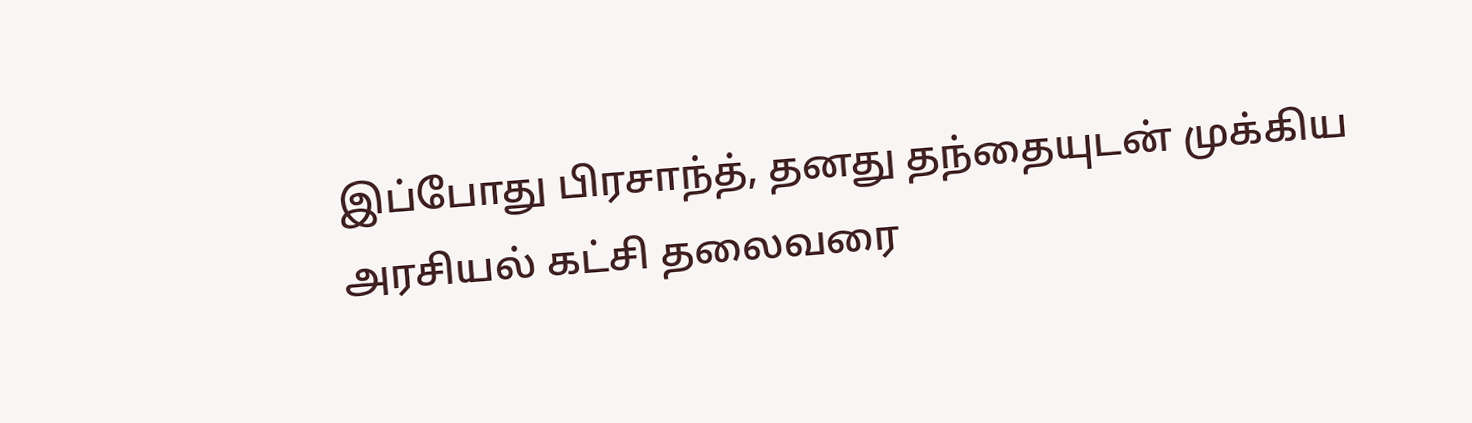இப்போது பிரசாந்த், தனது தந்தையுடன் முக்கிய அரசியல் கட்சி தலைவரை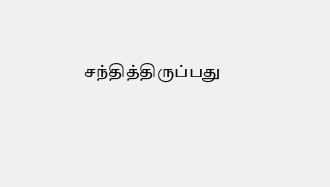சந்தித்திருப்பது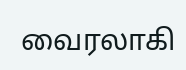வைரலாகி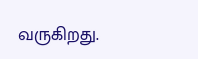வருகிறது.